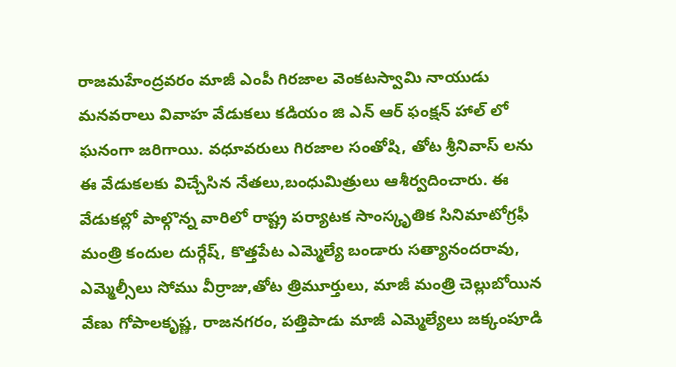రాజమహేంద్రవరం మాజీ ఎంపీ గిరజాల వెంకటస్వామి నాయుడు మనవరాలు వివాహ వేడుకలు కడియం జి ఎన్ ఆర్ ఫంక్షన్ హాల్ లో ఘనంగా జరిగాయి. వధూవరులు గిరజాల సంతోషి, తోట శ్రీనివాస్ లను ఈ వేడుకలకు విచ్చేసిన నేతలు,బంధుమిత్రులు ఆశీర్వదించారు. ఈ వేడుకల్లో పాల్గొన్న వారిలో రాష్ట్ర పర్యాటక సాంస్కృతిక సినిమాటోగ్రఫీ మంత్రి కందుల దుర్గేష్, కొత్తపేట ఎమ్మెల్యే బండారు సత్యానందరావు, ఎమ్మెల్సీలు సోము వీర్రాజు,తోట త్రిమూర్తులు, మాజీ మంత్రి చెల్లుబోయిన వేణు గోపాలకృష్ణ, రాజనగరం, పత్తిపాడు మాజీ ఎమ్మెల్యేలు జక్కంపూడి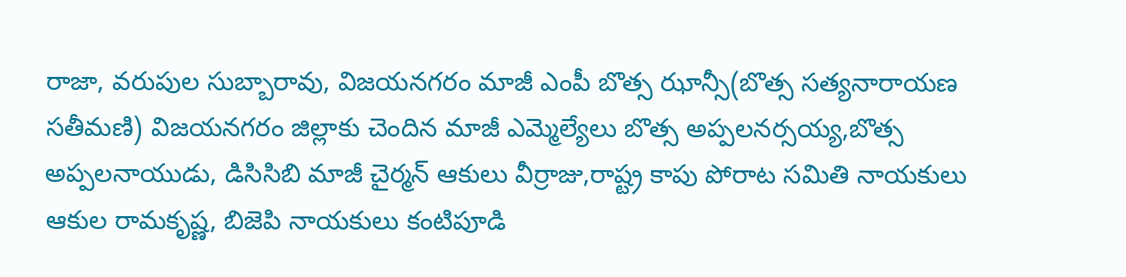రాజా, వరుపుల సుబ్బారావు, విజయనగరం మాజీ ఎంపీ బొత్స ఝాన్సీ(బొత్స సత్యనారాయణ సతీమణి) విజయనగరం జిల్లాకు చెందిన మాజీ ఎమ్మెల్యేలు బొత్స అప్పలనర్సయ్య,బొత్స అప్పలనాయుడు, డిసిసిబి మాజీ చైర్మన్ ఆకులు వీర్రాజు,రాష్ట్ర కాపు పోరాట సమితి నాయకులు ఆకుల రామకృష్ణ, బిజెపి నాయకులు కంటిపూడి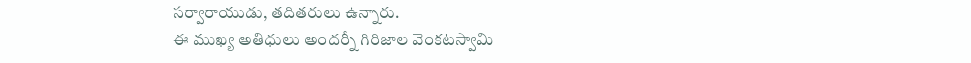సర్వారాయుడు, తదితరులు ఉన్నారు.
ఈ ముఖ్య అతిధులు అందర్నీ గిరిజాల వెంకటస్వామి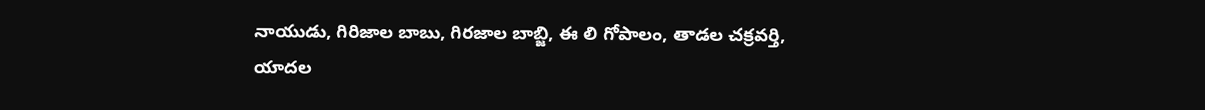నాయుడు, గిరిజాల బాబు, గిరజాల బాబ్జి, ఈ లి గోపాలం, తాడల చక్రవర్తి, యాదల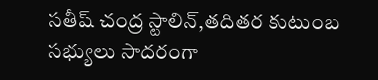సతీష్ చంద్ర స్టాలిన్,తదితర కుటుంబ సభ్యులు సాదరంగా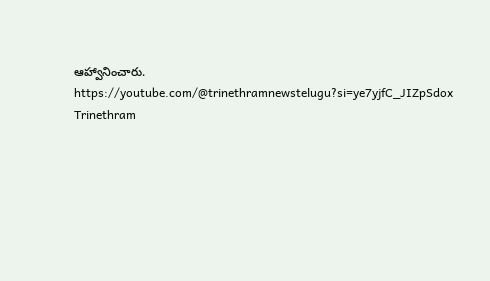ఆహ్వానించారు.
https://youtube.com/@trinethramnewstelugu?si=ye7yjfC_JIZpSdox
Trinethram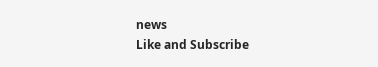news
Like and Subscribe